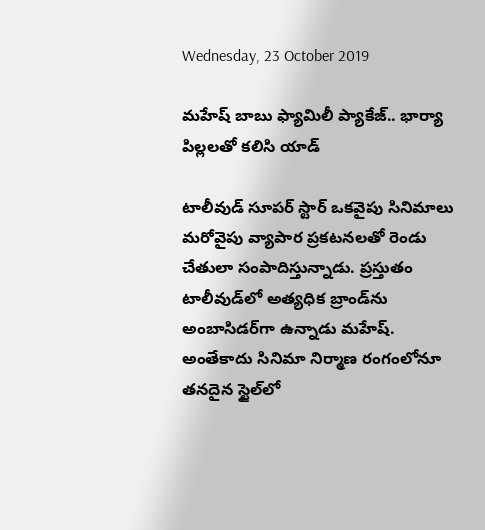Wednesday, 23 October 2019

మహేష్ బాబు ఫ్యామిలీ ప్యాకేజ్‌.. భార్యా పిల్లలతో కలిసి యాడ్‌

టాలీవుడ్ సూపర్‌ స్టార్‌ ఒకవైపు సినిమాలు మరోవైపు వ్యాపార ప్రకటనలతో రెండు చేతులా సంపాదిస్తున్నాడు. ప్రస్తుతం టాలీవుడ్‌లో అత్యధిక బ్రాండ్‌ను అంబాసిడర్‌గా ఉన్నాడు మహేష్. అంతేకాదు సినిమా నిర్మాణ రంగంలోనూ తనదైన స్టైల్‌లో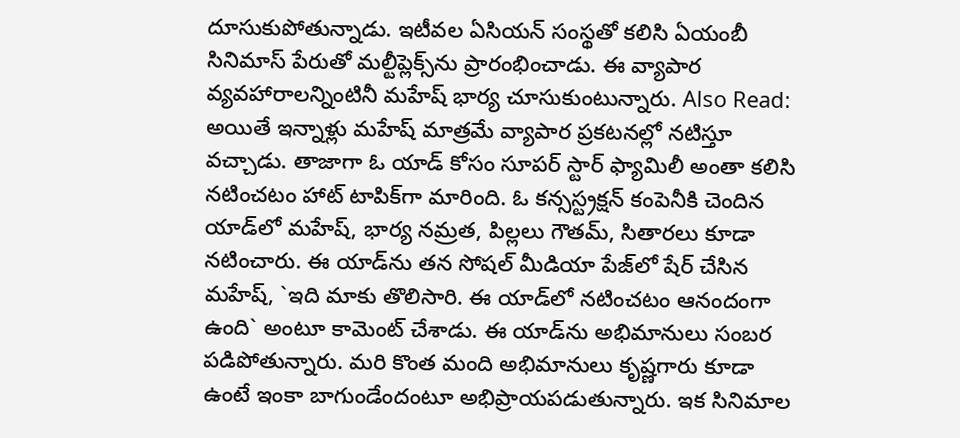దూసుకుపోతున్నాడు. ఇటీవల ఏసియన్‌ సంస్థతో కలిసి ఏయంబీ సినిమాస్ పేరుతో మల్టీప్లెక్స్‌ను ప్రారంభించాడు. ఈ వ్యాపార వ్యవహారాలన్నింటినీ మహేష్ భార్య చూసుకుంటున్నారు. Also Read: అయితే ఇన్నాళ్లు మహేష్ మాత్రమే వ్యాపార ప్రకటనల్లో నటిస్తూ వచ్చాడు. తాజాగా ఓ యాడ్‌ కోసం సూపర్‌ స్టార్ ఫ్యామిలీ అంతా కలిసి నటించటం హాట్‌ టాపిక్‌గా మారింది. ఓ కన్సస్ట్రక్షన్‌ కంపెనీకి చెందిన యాడ్‌లో మహేష్, భార్య నమ్రత, పిల్లలు గౌతమ్‌, సితారలు కూడా నటించారు. ఈ యాడ్‌ను తన సోషల్ మీడియా పేజ్‌లో షేర్‌ చేసిన మహేష్‌, `ఇది మాకు తొలిసారి. ఈ యాడ్‌లో నటించటం ఆనందంగా ఉంది` అంటూ కామెంట్‌ చేశాడు. ఈ యాడ్‌ను అభిమానులు సంబర పడిపోతున్నారు. మరి కొంత మంది అభిమానులు కృష్ణగారు కూడా ఉంటే ఇంకా బాగుండేందంటూ అభిప్రాయపడుతున్నారు. ఇక సినిమాల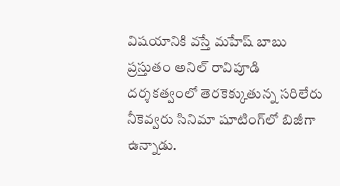విషయానికి వస్తే మహేష్ బాబు ప్రస్తుతం అనిల్ రావిపూడి దర్శకత్వంలో తెరకెక్కుతున్న సరిలేరు నీకెవ్వరు సినిమా షూటింగ్‌లో బిజీగా ఉన్నాడు.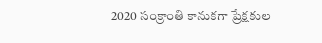2020 సంక్రాంతి కానుకగా ప్రేక్షకుల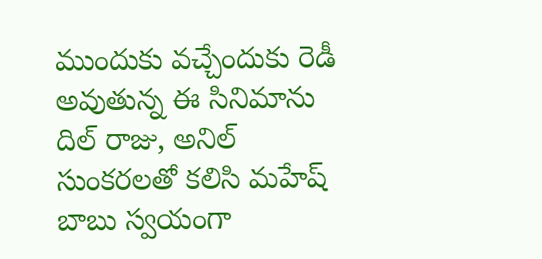ముందుకు వచ్చేందుకు రెడీ అవుతున్న ఈ సినిమాను దిల్‌ రాజు, అనిల్‌ సుంకరలతో కలిసి మహేష్ బాబు స్వయంగా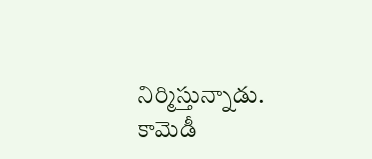నిర్మిస్తున్నాడు. కామెడీ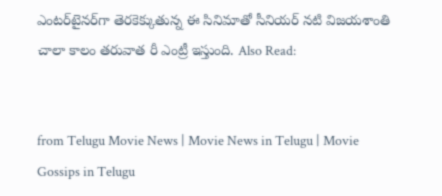ఎంటర్‌టైనర్‌గా తెరకెక్కుతున్న ఈ సినిమాతో సీనియర్‌ నటి విజయశాంతి చాలా కాలం తరువాత రీ ఎంట్రీ ఇస్తుంది. Also Read:


from Telugu Movie News | Movie News in Telugu | Movie Gossips in Telugu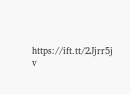https://ift.tt/2Jjrr5j
v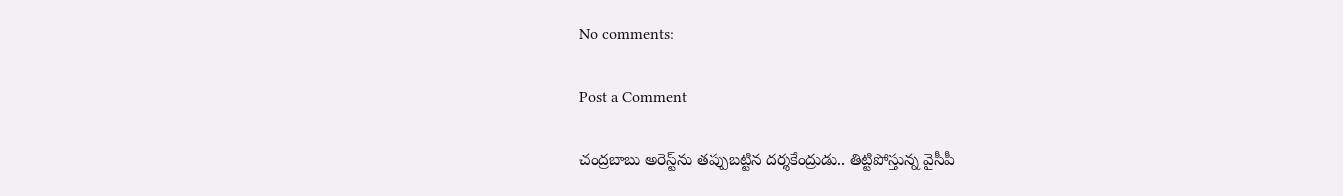No comments:

Post a Comment

చంద్రబాబు అరెస్ట్‌ను తప్పుబట్టిన దర్శకేంద్రుడు.. తిట్టిపోస్తున్న వైసీపీ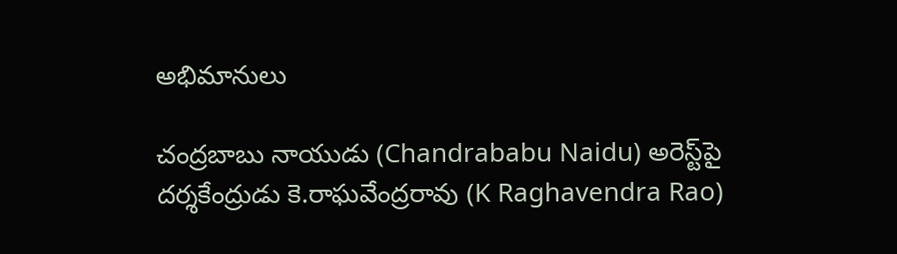అభిమానులు

చంద్రబాబు నాయుడు (Chandrababu Naidu) అరెస్ట్‌పై దర్శకేంద్రుడు కె.రాఘవేంద్రరావు (K Raghavendra Rao)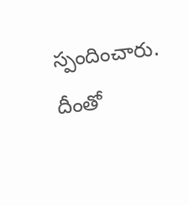స్పందించారు. దీంతో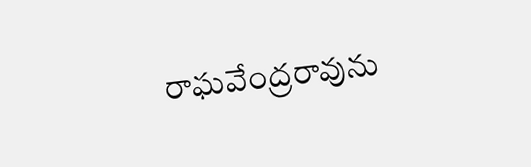రాఘవేంద్రరావును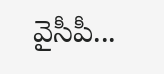వైసీపీ...